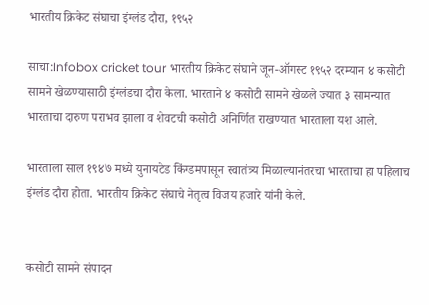भारतीय क्रिकेट संघाचा इंग्लंड दौरा, १९५२

साचा:Infobox cricket tour भारतीय क्रिकेट संघाने जून-ऑगस्ट १९५२ दरम्यान ४ कसोटी सामने खेळण्यासाठी इंग्लंडचा दौरा केला. भारताने ४ कसोटी सामने खेळले ज्यात ३ सामन्यात भारताचा दारुण पराभव झाला व शेवटची कसोटी अनिर्णित राखण्यात भारताला यश आले.

भारताला साल १९४७ मध्ये युनायटेड किंग्डमपासून स्वातंत्र्य मिळाल्यानंतरचा भारताचा हा पहिलाच इंग्लंड दौरा होता. भारतीय क्रिकेट संघाचे नेतृत्व विजय हजारे यांनी केले.


कसोटी सामने संपादन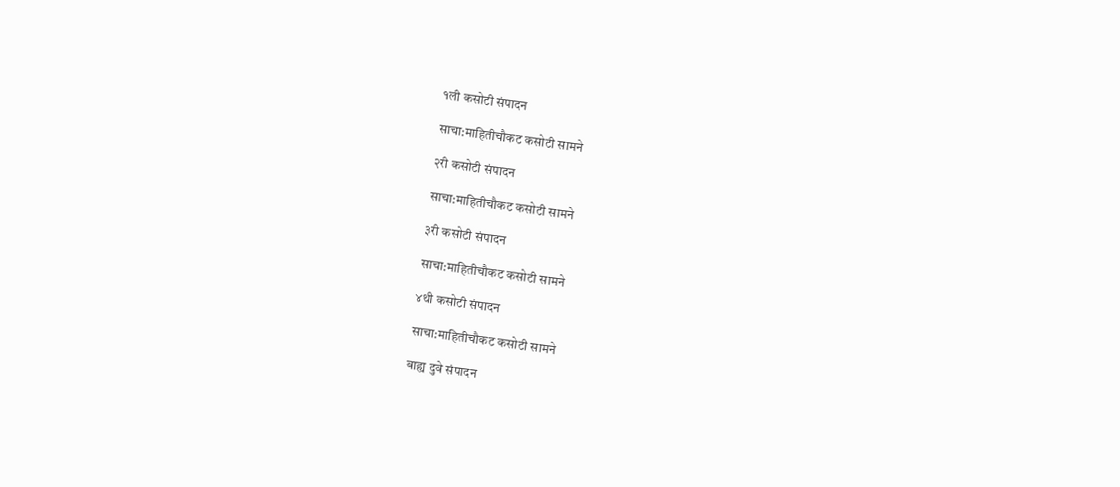१ली कसोटी संपादन

साचा:माहितीचौकट कसोटी सामने

२री कसोटी संपादन

साचा:माहितीचौकट कसोटी सामने

३री कसोटी संपादन

साचा:माहितीचौकट कसोटी सामने

४थी कसोटी संपादन

साचा:माहितीचौकट कसोटी सामने

बाह्य दुवे संपादन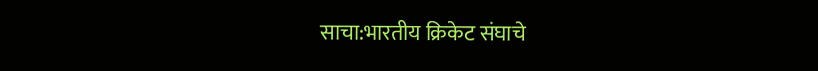साचा:भारतीय क्रिकेट संघाचे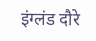इंग्लंड दौरे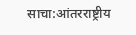साचा:आंतरराष्ट्रीय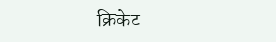क्रिकेट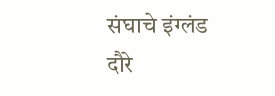संघाचे इंग्लंड दौरे